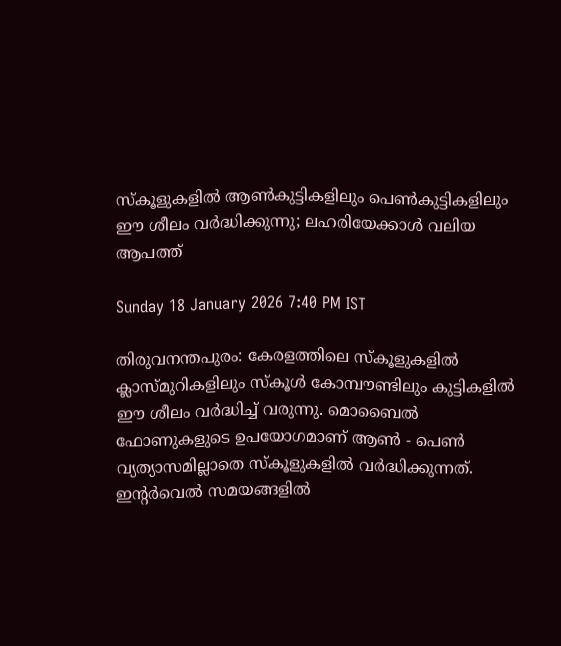സ്‌കൂളുകളില്‍ ആണ്‍കുട്ടികളിലും പെണ്‍കുട്ടികളിലും ഈ ശീലം വര്‍ദ്ധിക്കുന്നു; ലഹരിയേക്കാള്‍ വലിയ ആപത്ത്

Sunday 18 January 2026 7:40 PM IST

തിരുവനന്തപുരം: കേരളത്തിലെ സ്‌കൂളുകളില്‍ ക്ലാസ്മുറികളിലും സ്‌കൂള്‍ കോമ്പൗണ്ടിലും കുട്ടികളില്‍ ഈ ശീലം വര്‍ദ്ധിച്ച് വരുന്നു. മൊബൈല്‍ ഫോണുകളുടെ ഉപയോഗമാണ് ആണ്‍ - പെണ്‍ വ്യത്യാസമില്ലാതെ സ്‌കൂളുകളില്‍ വര്‍ദ്ധിക്കുന്നത്. ഇന്റര്‍വെല്‍ സമയങ്ങളില്‍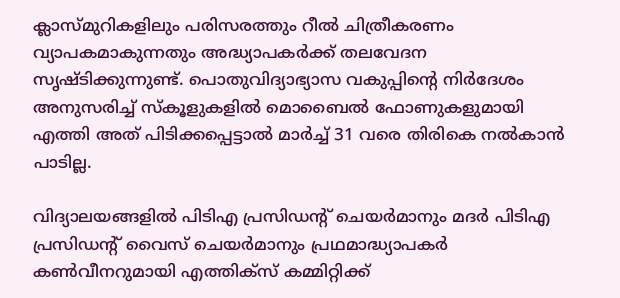ക്ലാസ്മുറികളിലും പരിസരത്തും റീല്‍ ചിത്രീകരണം വ്യാപകമാകുന്നതും അദ്ധ്യാപകര്‍ക്ക് തലവേദന സൃഷ്ടിക്കുന്നുണ്ട്. പൊതുവിദ്യാഭ്യാസ വകുപ്പിന്റെ നിര്‍ദേശം അനുസരിച്ച് സ്‌കൂളുകളില്‍ മൊബൈല്‍ ഫോണുകളുമായി എത്തി അത് പിടിക്കപ്പെട്ടാല്‍ മാര്‍ച്ച് 31 വരെ തിരികെ നല്‍കാന്‍ പാടില്ല.

വിദ്യാലയങ്ങളില്‍ പിടിഎ പ്രസിഡന്റ് ചെയര്‍മാനും മദര്‍ പിടിഎ പ്രസിഡന്റ് വൈസ് ചെയര്‍മാനും പ്രഥമാദ്ധ്യാപകര്‍ കണ്‍വീനറുമായി എത്തിക്‌സ് കമ്മിറ്റിക്ക്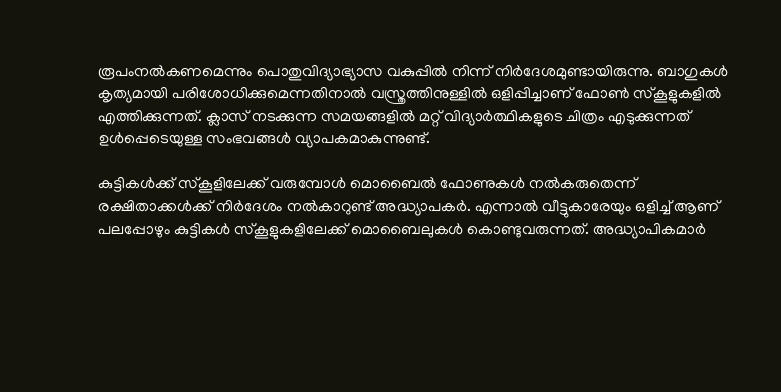രൂപംനല്‍കണമെന്നും പൊതുവിദ്യാഭ്യാസ വകുപ്പില്‍ നിന്ന് നിര്‍ദേശമുണ്ടായിരുന്നു. ബാഗുകള്‍ കൃത്യമായി പരിശോധിക്കുമെന്നതിനാല്‍ വസ്ത്രത്തിനുള്ളില്‍ ഒളിപ്പിച്ചാണ് ഫോണ്‍ സ്‌കൂളുകളില്‍ എത്തിക്കുന്നത്. ക്ലാസ് നടക്കുന്ന സമയങ്ങളില്‍ മറ്റ് വിദ്യാര്‍ത്ഥികളുടെ ചിത്രം എടുക്കുന്നത് ഉള്‍പ്പെടെയുള്ള സംഭവങ്ങള്‍ വ്യാപകമാകുന്നുണ്ട്.

കുട്ടികള്‍ക്ക് സ്‌കൂളിലേക്ക് വരുമ്പോള്‍ മൊബൈല്‍ ഫോണുകള്‍ നല്‍കരുതെന്ന് രക്ഷിതാക്കള്‍ക്ക് നിര്‍ദേശം നല്‍കാറുണ്ട് അദ്ധ്യാപകര്‍. എന്നാല്‍ വീട്ടുകാരേയും ഒളിച്ച് ആണ് പലപ്പോഴും കുട്ടികള്‍ സ്‌കൂളുകളിലേക്ക് മൊബൈലുകള്‍ കൊണ്ടുവരുന്നത്. അദ്ധ്യാപികമാര്‍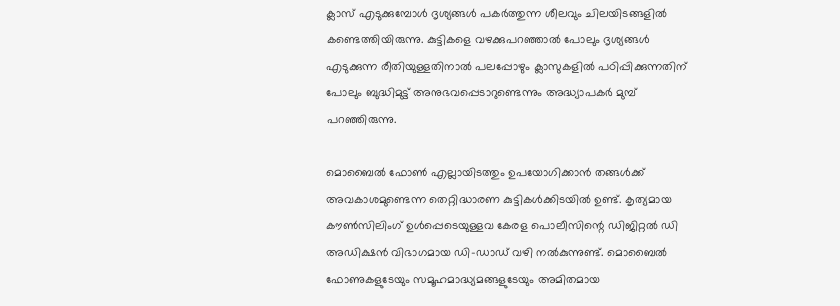ക്ലാസ് എടുക്കുമ്പോള്‍ ദൃശ്യങ്ങള്‍ പകര്‍ത്തുന്ന ശീലവും ചിലയിടങ്ങളില്‍ കണ്ടെത്തിയിരുന്നു. കുട്ടികളെ വഴക്കുപറഞ്ഞാല്‍ പോലും ദൃശ്യങ്ങള്‍ എടുക്കുന്ന രീതിയുള്ളതിനാല്‍ പലപ്പോഴും ക്ലാസുകളില്‍ പഠിപ്പിക്കുന്നതിന് പോലും ബുദ്ധിമുട്ട് അനുഭവപ്പെടാറുണ്ടെന്നും അദ്ധ്യാപകര്‍ മുമ്പ് പറഞ്ഞിരുന്നു.

മൊബൈല്‍ ഫോണ്‍ എല്ലായിടത്തും ഉപയോഗിക്കാന്‍ തങ്ങള്‍ക്ക് അവകാശമുണ്ടെന്ന തെറ്റിദ്ധാരണ കുട്ടികള്‍ക്കിടയില്‍ ഉണ്ട്. കൃത്യമായ കൗണ്‍സിലിംഗ് ഉള്‍പ്പെടെയുള്ളവ കേരള പൊലീസിന്റെ ഡിജിറ്റല്‍ ഡി അഡിക്ഷന്‍ വിഭാഗമായ ഡി-ഡാഡ് വഴി നല്‍കുന്നുണ്ട്. മൊബൈല്‍ ഫോണുകളുടേയും സമൂഹമാദ്ധ്യമങ്ങളുടേയും അമിതമായ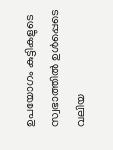ഉപയോഗം കുട്ടികളുടെ സ്വഭാത്തില്‍ ഉള്‍പ്പെടെ വലിയ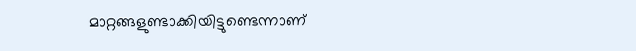മാറ്റങ്ങളുണ്ടാക്കിയിട്ടുണ്ടെന്നാണ്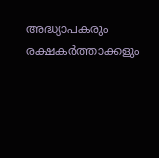അദ്ധ്യാപകരും രക്ഷകര്‍ത്താക്കളും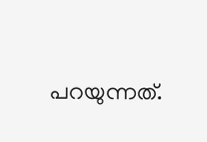പറയുന്നത്.